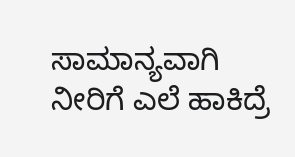ಸಾಮಾನ್ಯವಾಗಿ ನೀರಿಗೆ ಎಲೆ ಹಾಕಿದ್ರೆ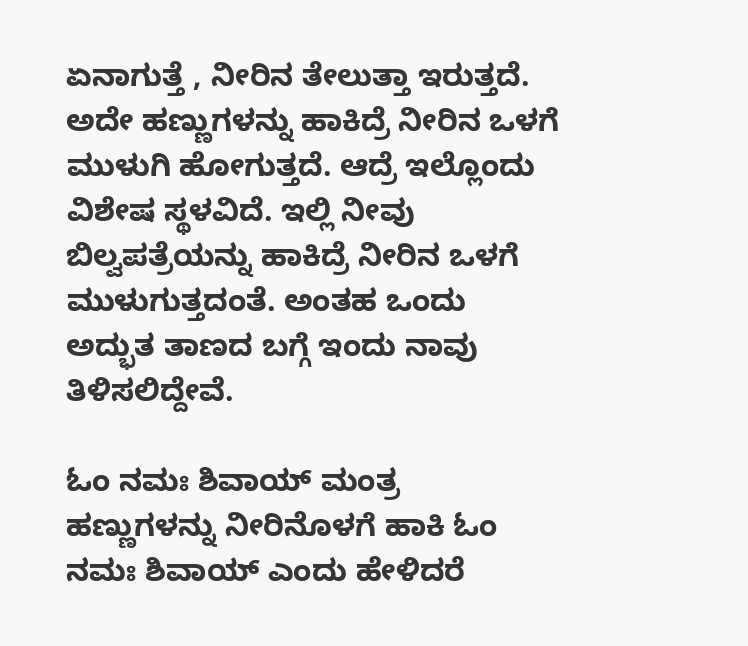ಏನಾಗುತ್ತೆ , ನೀರಿನ ತೇಲುತ್ತಾ ಇರುತ್ತದೆ. ಅದೇ ಹಣ್ಣುಗಳನ್ನು ಹಾಕಿದ್ರೆ ನೀರಿನ ಒಳಗೆ ಮುಳುಗಿ ಹೋಗುತ್ತದೆ. ಆದ್ರೆ ಇಲ್ಲೊಂದು ವಿಶೇಷ ಸ್ಥಳವಿದೆ. ಇಲ್ಲಿ ನೀವು ಬಿಲ್ವಪತ್ರೆಯನ್ನು ಹಾಕಿದ್ರೆ ನೀರಿನ ಒಳಗೆ ಮುಳುಗುತ್ತದಂತೆ. ಅಂತಹ ಒಂದು ಅದ್ಭುತ ತಾಣದ ಬಗ್ಗೆ ಇಂದು ನಾವು ತಿಳಿಸಲಿದ್ದೇವೆ.

ಓಂ ನಮಃ ಶಿವಾಯ್ ಮಂತ್ರ
ಹಣ್ಣುಗಳನ್ನು ನೀರಿನೊಳಗೆ ಹಾಕಿ ಓಂ ನಮಃ ಶಿವಾಯ್ ಎಂದು ಹೇಳಿದರೆ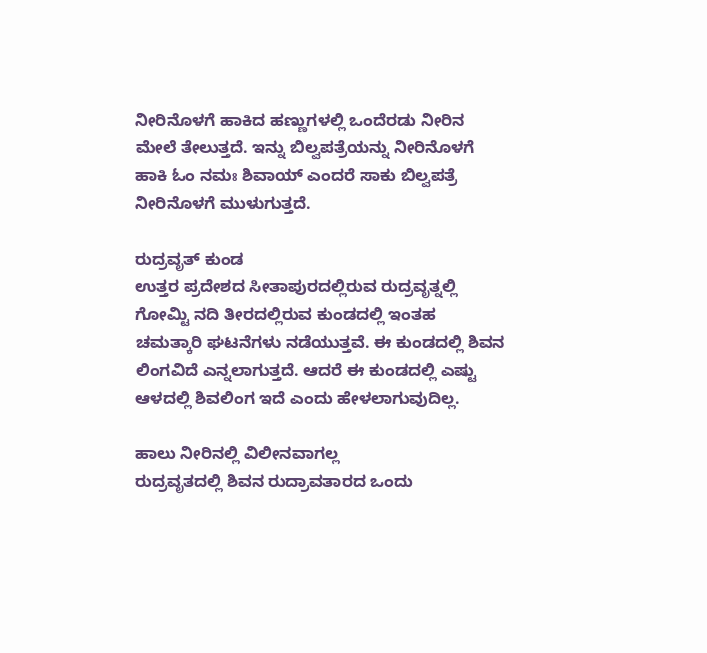ನೀರಿನೊಳಗೆ ಹಾಕಿದ ಹಣ್ಣುಗಳಲ್ಲಿ ಒಂದೆರಡು ನೀರಿನ ಮೇಲೆ ತೇಲುತ್ತದೆ. ಇನ್ನು ಬಿಲ್ವಪತ್ರೆಯನ್ನು ನೀರಿನೊಳಗೆ ಹಾಕಿ ಓಂ ನಮಃ ಶಿವಾಯ್ ಎಂದರೆ ಸಾಕು ಬಿಲ್ವಪತ್ರೆ ನೀರಿನೊಳಗೆ ಮುಳುಗುತ್ತದೆ.

ರುದ್ರವೃತ್ ಕುಂಡ
ಉತ್ತರ ಪ್ರದೇಶದ ಸೀತಾಪುರದಲ್ಲಿರುವ ರುದ್ರವೃತ್ನಲ್ಲಿ ಗೋಮ್ಟಿ ನದಿ ತೀರದಲ್ಲಿರುವ ಕುಂಡದಲ್ಲಿ ಇಂತಹ ಚಮತ್ಕಾರಿ ಘಟನೆಗಳು ನಡೆಯುತ್ತವೆ. ಈ ಕುಂಡದಲ್ಲಿ ಶಿವನ ಲಿಂಗವಿದೆ ಎನ್ನಲಾಗುತ್ತದೆ. ಆದರೆ ಈ ಕುಂಡದಲ್ಲಿ ಎಷ್ಟು ಆಳದಲ್ಲಿ ಶಿವಲಿಂಗ ಇದೆ ಎಂದು ಹೇಳಲಾಗುವುದಿಲ್ಲ.

ಹಾಲು ನೀರಿನಲ್ಲಿ ವಿಲೀನವಾಗಲ್ಲ
ರುದ್ರವೃತದಲ್ಲಿ ಶಿವನ ರುದ್ರಾವತಾರದ ಒಂದು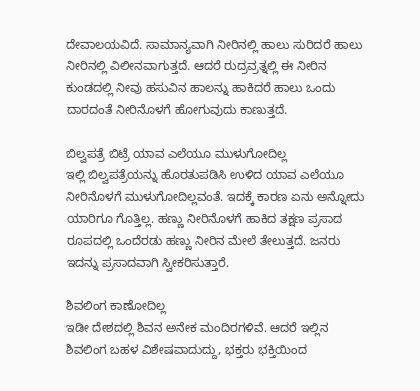ದೇವಾಲಯವಿದೆ. ಸಾಮಾನ್ಯವಾಗಿ ನೀರಿನಲ್ಲಿ ಹಾಲು ಸುರಿದರೆ ಹಾಲು ನೀರಿನಲ್ಲಿ ವಿಲೀನವಾಗುತ್ತದೆ. ಆದರೆ ರುದ್ರವ್ರತ್ನಲ್ಲಿ ಈ ನೀರಿನ ಕುಂಡದಲ್ಲಿ ನೀವು ಹಸುವಿನ ಹಾಲನ್ನು ಹಾಕಿದರೆ ಹಾಲು ಒಂದು ದಾರದಂತೆ ನೀರಿನೊಳಗೆ ಹೋಗುವುದು ಕಾಣುತ್ತದೆ.

ಬಿಲ್ವಪತ್ರೆ ಬಿಟ್ರೆ ಯಾವ ಎಲೆಯೂ ಮುಳುಗೋದಿಲ್ಲ
ಇಲ್ಲಿ ಬಿಲ್ವಪತ್ರೆಯನ್ನು ಹೊರತುಪಡಿಸಿ ಉಳಿದ ಯಾವ ಎಲೆಯೂ ನೀರಿನೊಳಗೆ ಮುಳುಗೋದಿಲ್ಲವಂತೆ. ಇದಕ್ಕೆ ಕಾರಣ ಏನು ಅನ್ನೋದು ಯಾರಿಗೂ ಗೊತ್ತಿಲ್ಲ. ಹಣ್ಣು ನೀರಿನೊಳಗೆ ಹಾಕಿದ ತಕ್ಷಣ ಪ್ರಸಾದ ರೂಪದಲ್ಲಿ ಒಂದೆರಡು ಹಣ್ಣು ನೀರಿನ ಮೇಲೆ ತೇಲುತ್ತದೆ. ಜನರು ಇದನ್ನು ಪ್ರಸಾದವಾಗಿ ಸ್ವೀಕರಿಸುತ್ತಾರೆ.

ಶಿವಲಿಂಗ ಕಾಣೋದಿಲ್ಲ
ಇಡೀ ದೇಶದಲ್ಲಿ ಶಿವನ ಅನೇಕ ಮಂದಿರಗಳಿವೆ. ಆದರೆ ಇಲ್ಲಿನ ಶಿವಲಿಂಗ ಬಹಳ ವಿಶೇಷವಾದುದ್ದು, ಭಕ್ತರು ಭಕ್ತಿಯಿಂದ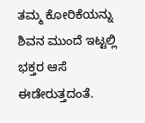ತಮ್ಮ ಕೋರಿಕೆಯನ್ನು ಶಿವನ ಮುಂದೆ ಇಟ್ಟಲ್ಲಿ ಭಕ್ತರ ಆಸೆ ಈಡೇರುತ್ತದಂತೆ.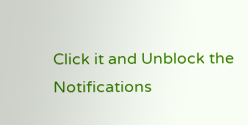Click it and Unblock the Notifications